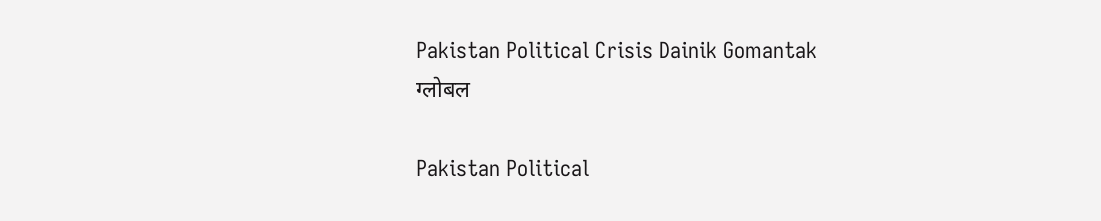Pakistan Political Crisis Dainik Gomantak
ग्लोबल

Pakistan Political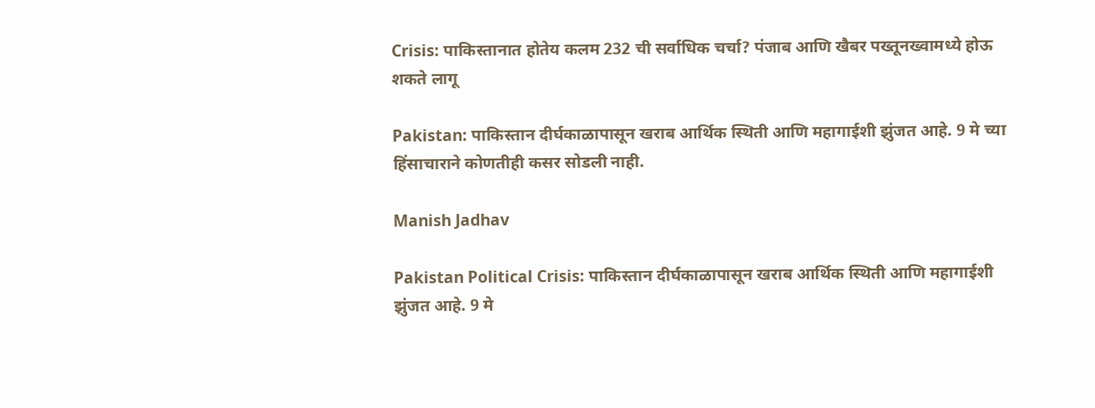Crisis: पाकिस्तानात होतेय कलम 232 ची सर्वाधिक चर्चा? पंजाब आणि खैबर पख्तूनख्वामध्ये होऊ शकते लागू

Pakistan: पाकिस्तान दीर्घकाळापासून खराब आर्थिक स्थिती आणि महागाईशी झुंजत आहे. 9 मे च्या हिंसाचाराने कोणतीही कसर सोडली नाही.

Manish Jadhav

Pakistan Political Crisis: पाकिस्तान दीर्घकाळापासून खराब आर्थिक स्थिती आणि महागाईशी झुंजत आहे. 9 मे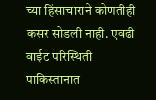च्या हिंसाचाराने कोणतीही कसर सोडली नाही. एवढी वाईट परिस्थिती पाकिस्तानात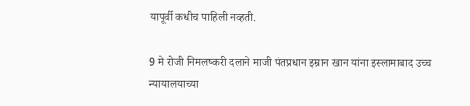यापूर्वी कधीच पाहिली नव्हती.

9 मे रोजी निमलष्करी दलाने माजी पंतप्रधान इम्रान खान यांना इस्लामाबाद उच्च न्यायालयाच्या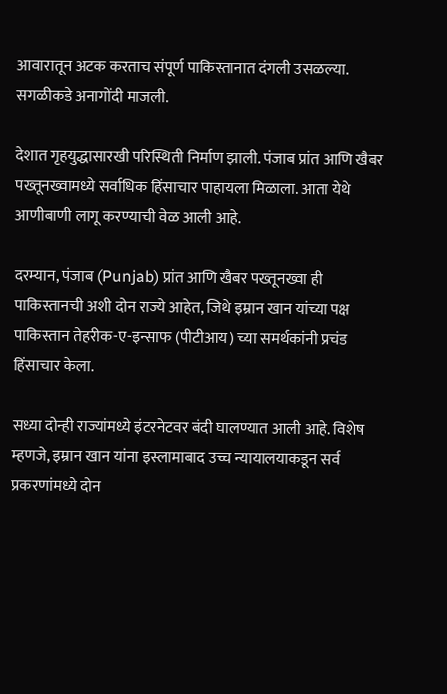आवारातून अटक करताच संपूर्ण पाकिस्तानात दंगली उसळल्या. सगळीकडे अनागोंदी माजली.

देशात गृहयुद्धासारखी परिस्थिती निर्माण झाली. पंजाब प्रांत आणि खैबर पख्तूनख्वामध्ये सर्वाधिक हिंसाचार पाहायला मिळाला. आता येथे आणीबाणी लागू करण्याची वेळ आली आहे.

दरम्यान, पंजाब (Punjab) प्रांत आणि खैबर पख्तूनख्वा ही पाकिस्तानची अशी दोन राज्ये आहेत, जिथे इम्रान खान यांच्या पक्ष पाकिस्तान तेहरीक-ए-इन्साफ (पीटीआय) च्या समर्थकांनी प्रचंड हिंसाचार केला.

सध्या दोन्ही राज्यांमध्ये इंटरनेटवर बंदी घालण्यात आली आहे. विशेष म्हणजे, इम्रान खान यांना इस्लामाबाद उच्च न्यायालयाकडून सर्व प्रकरणांमध्ये दोन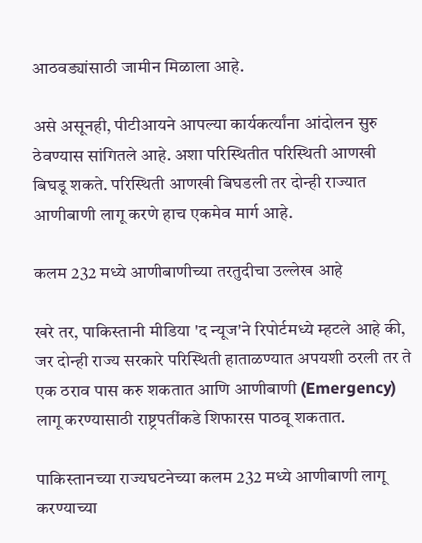आठवड्यांसाठी जामीन मिळाला आहे.

असे असूनही, पीटीआयने आपल्या कार्यकर्त्यांना आंदोलन सुरु ठेवण्यास सांगितले आहे. अशा परिस्थितीत परिस्थिती आणखी बिघडू शकते. परिस्थिती आणखी बिघडली तर दोन्ही राज्यात आणीबाणी लागू करणे हाच एकमेव मार्ग आहे.

कलम 232 मध्ये आणीबाणीच्या तरतुदीचा उल्लेख आहे

खरे तर, पाकिस्तानी मीडिया 'द न्यूज'ने रिपोर्टमध्ये म्हटले आहे की, जर दोन्ही राज्य सरकारे परिस्थिती हाताळण्यात अपयशी ठरली तर ते एक ठराव पास करु शकतात आणि आणीबाणी (Emergency) लागू करण्यासाठी राष्ट्रपतींकडे शिफारस पाठवू शकतात.

पाकिस्तानच्या राज्यघटनेच्या कलम 232 मध्ये आणीबाणी लागू करण्याच्या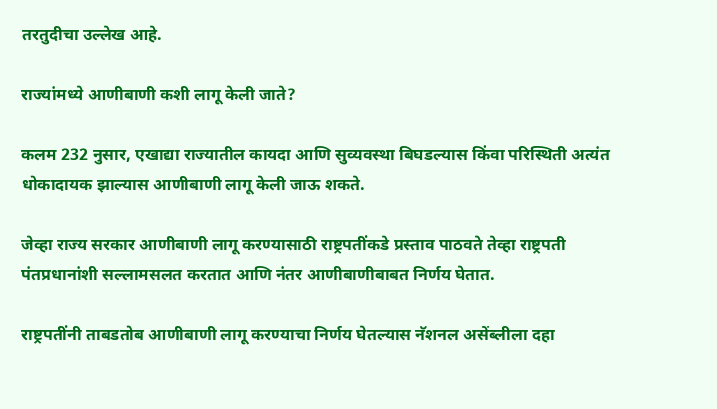तरतुदीचा उल्लेख आहे.

राज्यांमध्ये आणीबाणी कशी लागू केली जाते?

कलम 232 नुसार, एखाद्या राज्यातील कायदा आणि सुव्यवस्था बिघडल्यास किंवा परिस्थिती अत्यंत धोकादायक झाल्यास आणीबाणी लागू केली जाऊ शकते.

जेव्हा राज्य सरकार आणीबाणी लागू करण्यासाठी राष्ट्रपतींकडे प्रस्ताव पाठवते तेव्हा राष्ट्रपती पंतप्रधानांशी सल्लामसलत करतात आणि नंतर आणीबाणीबाबत निर्णय घेतात.

राष्ट्रपतींनी ताबडतोब आणीबाणी लागू करण्याचा निर्णय घेतल्यास नॅशनल असेंब्लीला दहा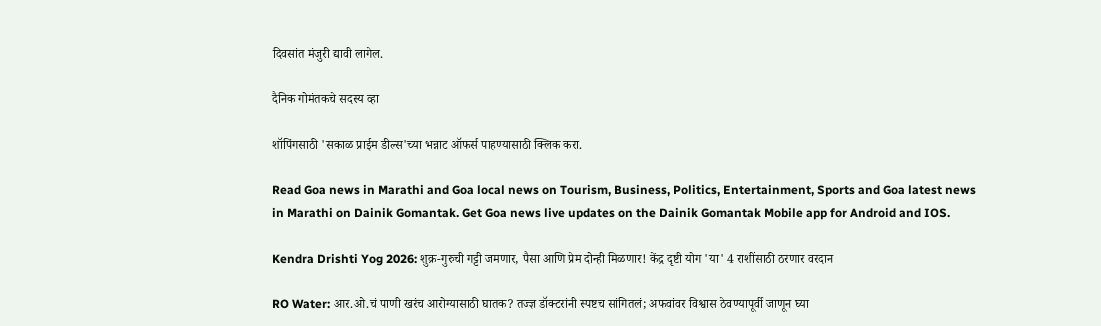दिवसांत मंजुरी द्यावी लागेल.

दैनिक गोमंतकचे सदस्य व्हा

शॉपिंगसाठी 'सकाळ प्राईम डील्स'च्या भन्नाट ऑफर्स पाहण्यासाठी क्लिक करा.

Read Goa news in Marathi and Goa local news on Tourism, Business, Politics, Entertainment, Sports and Goa latest news in Marathi on Dainik Gomantak. Get Goa news live updates on the Dainik Gomantak Mobile app for Android and IOS.

Kendra Drishti Yog 2026: शुक्र-गुरुची गट्टी जमणार, पैसा आणि प्रेम दोन्ही मिळणार! केंद्र दृष्टी योग 'या' 4 राशींसाठी ठरणार वरदान

RO Water: आर.ओ.चं पाणी खरंच आरोग्यासाठी घातक? तज्ज्ञ डॉक्टरांनी स्पष्टच सांगितलं; अफवांवर विश्वास ठेवण्यापूर्वी जाणून घ्या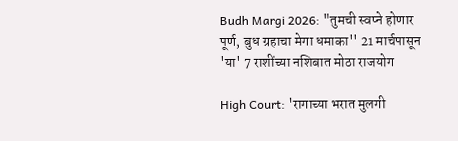Budh Margi 2026: "तुमची स्वप्ने होणार पूर्ण, बुध ग्रहाचा मेगा धमाका'' 21 मार्चपासून 'या' 7 राशींच्या नशिबात मोठा राजयोग

High Court: 'रागाच्या भरात मुलगी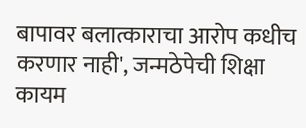बापावर बलात्काराचा आरोप कधीच करणार नाही', जन्मठेपेची शिक्षा कायम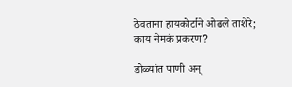ठेवताना हायकोर्टाने ओढले ताशेरे; काय नेमकं प्रकरण?

डोळ्यांत पाणी अन्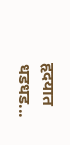हृदयात धडधड...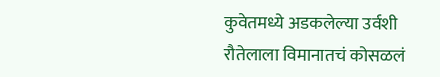कुवेतमध्ये अडकलेल्या उर्वशी रौतेलाला विमानातचं कोसळलं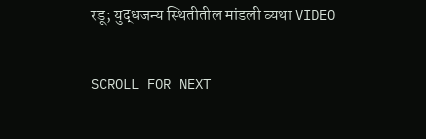रडू; युद्धजन्य स्थितीतील मांडली व्यथा VIDEO

SCROLL FOR NEXT